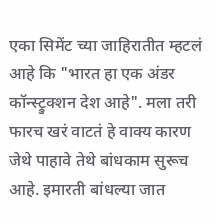एका सिमेंट च्या जाहिरातीत म्हटलं आहे कि "भारत हा एक अंडर कॉन्स्ट्रुक्शन देश आहे". मला तरी फारच खरं वाटतं हे वाक्य कारण जेथे पाहावे तेथे बांधकाम सुरूच आहे. इमारती बांधल्या जात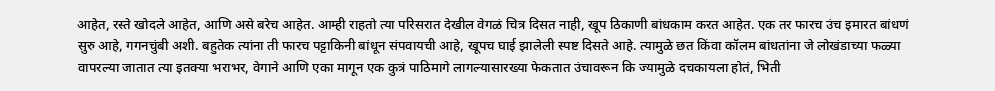आहेत, रस्ते खोदले आहेत, आणि असे बरेच आहेत. आम्ही राहतो त्या परिसरात देखील वेगळं चित्र दिसत नाही, खूप ठिकाणी बांधकाम करत आहेत. एक तर फारच उंच इमारत बांधणं सुरु आहे, गगनचुंबी अशी. बहुतेक त्यांना ती फारच पट्टाकिनी बांधून संपवायची आहे, खूपच घाई झालेली स्पष्ट दिसते आहे. त्यामुळे छत किंवा कॉलम बांधतांना जे लोखंडाच्या फळ्या वापरल्या जातात त्या इतक्या भराभर, वेगाने आणि एका मागून एक कुत्रं पाठिमागे लागल्यासारख्या फेकतात उंचावरून कि ज्यामुळे दचकायला होतं, भिती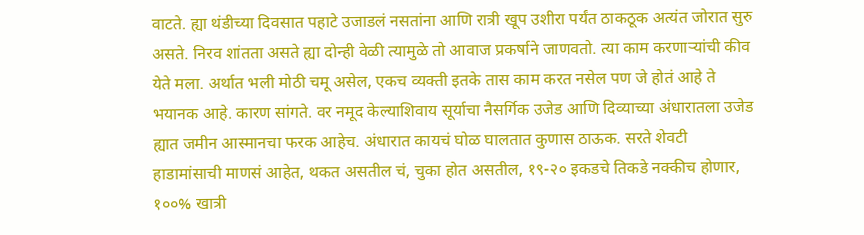वाटते. ह्या थंडीच्या दिवसात पहाटे उजाडलं नसतांना आणि रात्री खूप उशीरा पर्यंत ठाकठूक अत्यंत जोरात सुरु असते. निरव शांतता असते ह्या दोन्ही वेळी त्यामुळे तो आवाज प्रकर्षाने जाणवतो. त्या काम करणाऱ्यांची कीव येते मला. अर्थात भली मोठी चमू असेल, एकच व्यक्ती इतके तास काम करत नसेल पण जे होतं आहे ते भयानक आहे. कारण सांगते. वर नमूद केल्याशिवाय सूर्याचा नैसर्गिक उजेड आणि दिव्याच्या अंधारातला उजेड ह्यात जमीन आस्मानचा फरक आहेच. अंधारात कायचं घोळ घालतात कुणास ठाऊक. सरते शेवटी हाडामांसाची माणसं आहेत, थकत असतील चं, चुका होत असतील, १९-२० इकडचे तिकडे नक्कीच होणार, १००% खात्री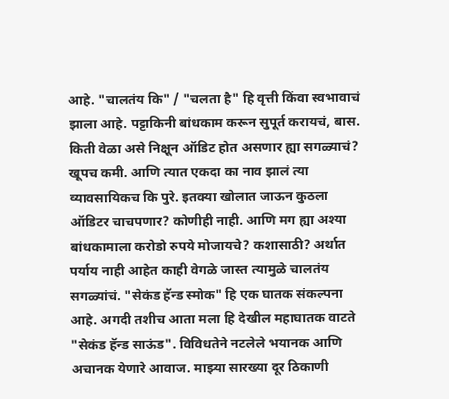आहे. "चालतंय कि" / "चलता है" हि वृत्ती किंवा स्वभावाचं झाला आहे. पट्टाकिनी बांधकाम करून सुपूर्त करायचं, बास. किती वेळा असे निक्षून ऑडिट होत असणार ह्या सगळ्याचं? खूपच कमी. आणि त्यात एकदा का नाव झालं त्या व्यावसायिकच कि पुरे. इतक्या खोलात जाऊन कुठला ऑडिटर चाचपणार? कोणीही नाही. आणि मग ह्या अश्या बांधकामाला करोडो रुपये मोजायचे? कशासाठी? अर्थात पर्याय नाही आहेत काही वेगळे जास्त त्यामुळे चालतंय सगळ्यांचं. "सेकंड हॅन्ड स्मोक" हि एक घातक संकल्पना आहे. अगदी तशीच आता मला हि देखील महाघातक वाटते "सेकंड हॅन्ड साऊंड". विविधतेने नटलेले भयानक आणि अचानक येणारे आवाज. माझ्या सारख्या दूर ठिकाणी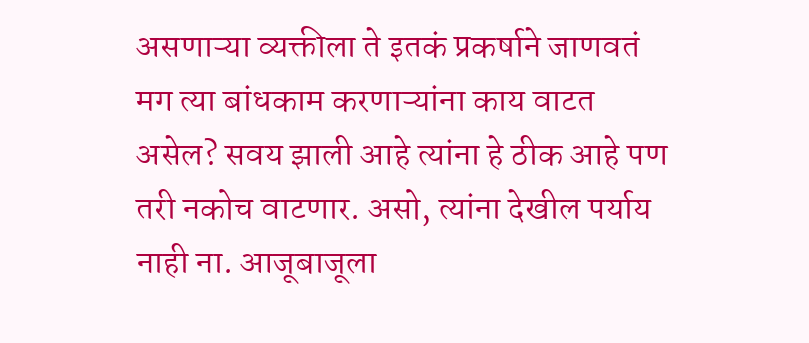असणाऱ्या व्यक्तीला ते इतकं प्रकर्षाने जाणवतं मग त्या बांधकाम करणाऱ्यांना काय वाटत असेल? सवय झाली आहे त्यांना हे ठीक आहे पण तरी नकोच वाटणार. असो, त्यांना देखील पर्याय नाही ना. आजूबाजूला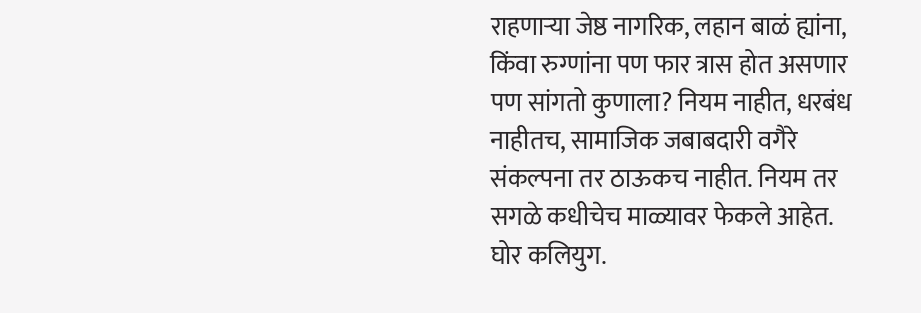राहणाऱ्या जेष्ठ नागरिक, लहान बाळं ह्यांना, किंवा रुग्णांना पण फार त्रास होत असणार पण सांगतो कुणाला? नियम नाहीत, धरबंध नाहीतच, सामाजिक जबाबदारी वगैरे संकल्पना तर ठाऊकच नाहीत. नियम तर सगळे कधीचेच माळ्यावर फेकले आहेत. घोर कलियुग.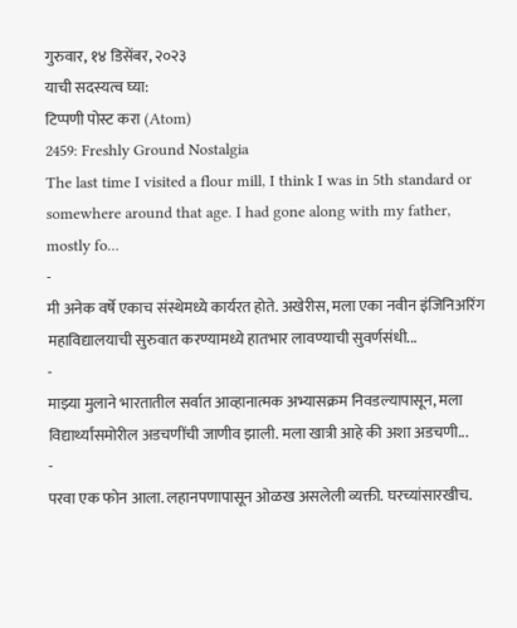गुरुवार, १४ डिसेंबर, २०२३
याची सदस्यत्व घ्या:
टिप्पणी पोस्ट करा (Atom)
2459: Freshly Ground Nostalgia
The last time I visited a flour mill, I think I was in 5th standard or somewhere around that age. I had gone along with my father, mostly fo...
-
मी अनेक वर्षे एकाच संस्थेमध्ये कार्यरत होते. अखेरीस, मला एका नवीन इंजिनिअरिंग महाविद्यालयाची सुरुवात करण्यामध्ये हातभार लावण्याची सुवर्णसंधी...
-
माझ्या मुलाने भारतातील सर्वात आव्हानात्मक अभ्यासक्रम निवडल्यापासून, मला विद्यार्थ्यांसमोरील अडचणींची जाणीव झाली. मला खात्री आहे की अशा अडचणी...
-
परवा एक फोन आला. लहानपणापासून ओळख असलेली व्यक्ती. घरच्यांसारखीच.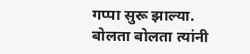गप्पा सुरू झाल्या. बोलता बोलता त्यांनी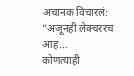अचानक विचारलं: “अजूनही लेक्चररच आह...
कोणत्याही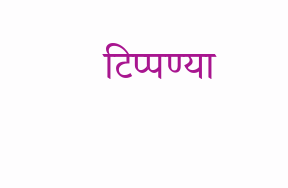टिप्पण्या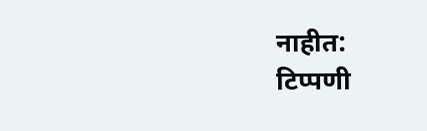नाहीत:
टिप्पणी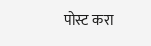पोस्ट करा